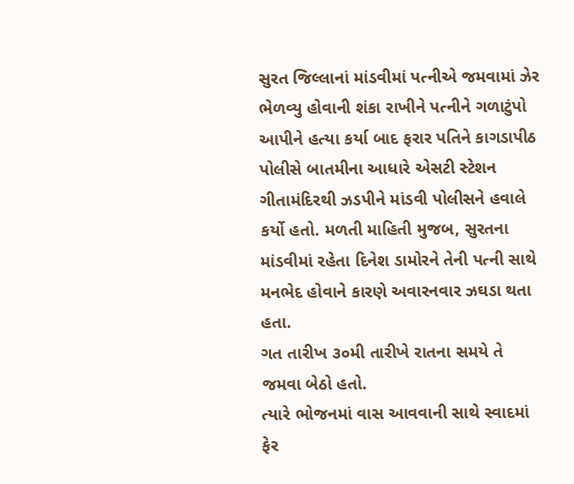સુરત જિલ્લાનાં માંડવીમાં પત્નીએ જમવામાં ઝેર ભેળવ્યુ હોવાની શંકા રાખીને પત્નીને ગળાટુંપો આપીને હત્યા કર્યા બાદ ફરાર પતિને કાગડાપીઠ પોલીસે બાતમીના આધારે એસટી સ્ટેશન ગીતામંદિરથી ઝડપીને માંડવી પોલીસને હવાલે કર્યો હતો. મળતી માહિતી મુજબ, સુરતના માંડવીમાં રહેતા દિનેશ ડામોરને તેની પત્ની સાથે મનભેદ હોવાને કારણે અવારનવાર ઝઘડા થતા હતા.
ગત તારીખ ૩૦મી તારીખે રાતના સમયે તે જમવા બેઠો હતો.
ત્યારે ભોજનમાં વાસ આવવાની સાથે સ્વાદમાં ફેર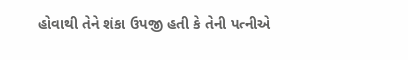હોવાથી તેને શંકા ઉપજી હતી કે તેની પત્નીએ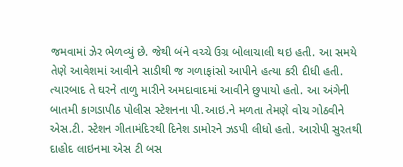જમવામાં ઝેર ભેળવ્યું છે. જેથી બંને વચ્ચે ઉગ્ર બોલાચાલી થઇ હતી. આ સમયે તેણે આવેશમાં આવીને સાડીથી જ ગળાફાંસો આપીને હત્યા કરી દીધી હતી. ત્યારબાદ તે ઘરને તાળુ મારીને અમદાવાદમાં આવીને છુપાયો હતો. આ અંગેની બાતમી કાગડાપીઠ પોલીસ સ્ટેશનના પી.આઇ.ને મળતા તેમણે વોચ ગોઠવીને એસ.ટી. સ્ટેશન ગીતામંદિરથી દિનેશ ડામોરને ઝડપી લીધો હતો. આરોપી સુરતથી દાહોદ લાઇનમા એસ ટી બસ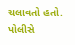ચલાવતો હતો. પોલીસે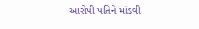આરોપી પતિને માંડવી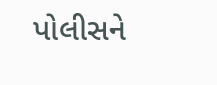પોલીસને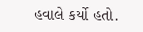હવાલે કર્યો હતો.